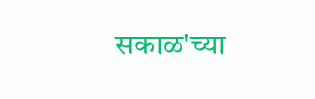सकाळ'च्या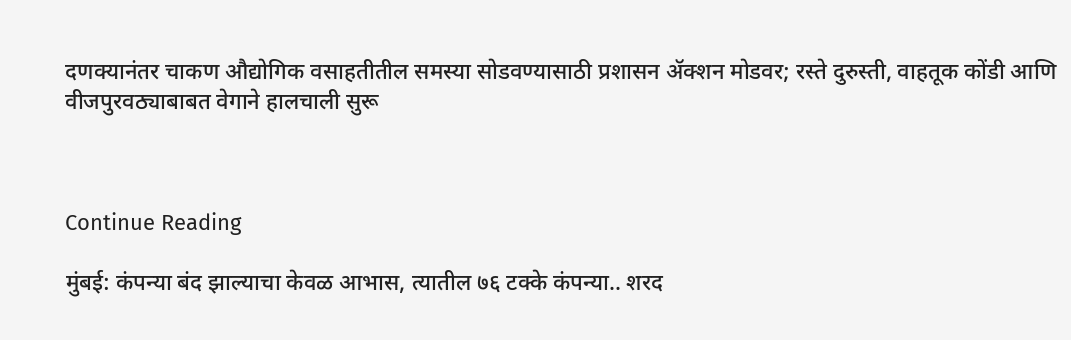दणक्यानंतर चाकण औद्योगिक वसाहतीतील समस्या सोडवण्यासाठी प्रशासन ॲक्शन मोडवर; रस्ते दुरुस्ती, वाहतूक कोंडी आणि वीजपुरवठ्याबाबत वेगाने हालचाली सुरू



Continue Reading

मुंबई: कंपन्या बंद झाल्याचा केवळ आभास, त्यातील ७६ टक्के कंपन्या.. शरद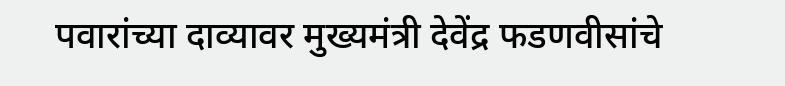पवारांच्या दाव्यावर मुख्यमंत्री देवेंद्र फडणवीसांचे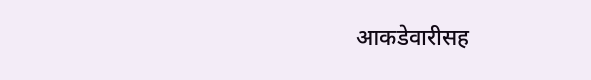आकडेवारीसह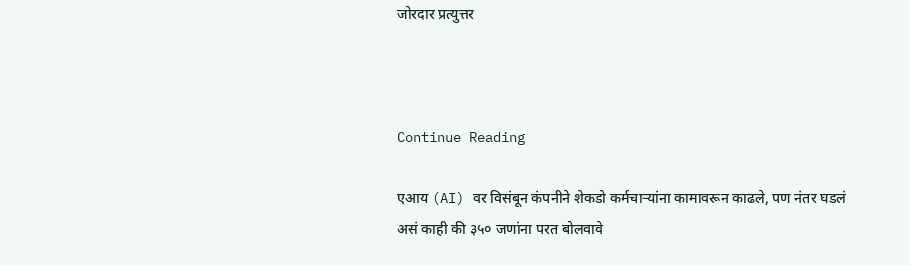जोरदार प्रत्युत्तर



Continue Reading

एआय (AI) वर विसंबून कंपनीने शेकडो कर्मचाऱ्यांना कामावरून काढले, पण नंतर घडलं असं काही की ३५० जणांना परत बोलवावे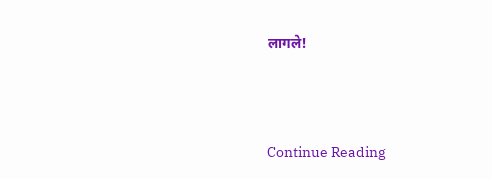लागले!



Continue Reading